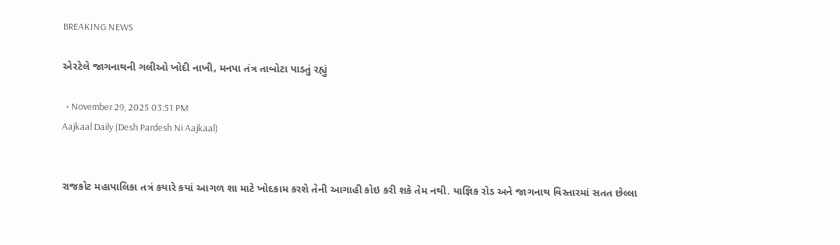BREAKING NEWS

એરટેલે જાગનાથની ગલીઓ ખોદી નાખી, મનપા તંત્ર તાબોટા પાડતું રહ્યું

  • November 29, 2025 03:51 PM
Aajkaal Daily (Desh Pardesh Ni Aajkaal)


રાજકોટ મહાપાલિકા તત્રં કયારે કયાં આગળ શા માટે ખોદકામ કરશે તેની આગાહી કોઇ કરી શકે તેમ નથી. યાજ્ઞિક રોડ અને જાગનાથ વિસ્તારમાં સતત છેલ્લા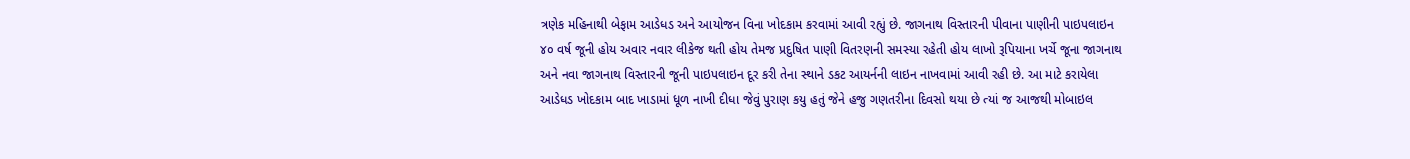ત્રણેક મહિનાથી બેફામ આડેધડ અને આયોજન વિના ખોદકામ કરવામાં આવી રહ્યું છે. જાગનાથ વિસ્તારની પીવાના પાણીની પાઇપલાઇન ૪૦ વર્ષ જૂની હોય અવાર નવાર લીકેજ થતી હોય તેમજ પ્રદુષિત પાણી વિતરણની સમસ્યા રહેતી હોય લાખો રૂપિયાના ખર્ચે જૂના જાગનાથ અને નવા જાગનાથ વિસ્તારની જૂની પાઇપલાઇન દૂર કરી તેના સ્થાને ડકટ આયર્નની લાઇન નાખવામાં આવી રહી છે. આ માટે કરાયેલા આડેધડ ખોદકામ બાદ ખાડામાં ધૂળ નાખી દીધા જેવું પુરાણ કયુ હતું જેને હજુ ગણતરીના દિવસો થયા છે ત્યાં જ આજથી મોબાઇલ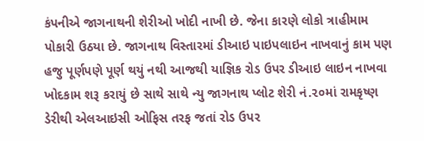કંપનીએ જાગનાથની શેરીઓ ખોદી નાખી છે. જેના કારણે લોકો ત્રાહીમામ પોકારી ઉઠયા છે. જાગનાથ વિસ્તારમાં ડીઆઇ પાઇપલાઇન નાખવાનું કામ પણ હજુ પૂર્ણપણે પૂર્ણ થયું નથી આજથી યાજ્ઞિક રોડ ઉપર ડીઆઇ લાઇન નાખવા  ખોદકામ શરૂ કરાયું છે સાથે સાથે ન્યુ જાગનાથ પ્લોટ શેરી નં.૨૦માં રામકૃષ્ણ ડેરીથી એલઆઇસી ઓફિસ તરફ જતાં રોડ ઉપર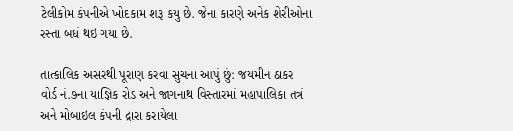ટેલીકોમ કંપનીએ ખોદકામ શરૂ કયુ છે. જેના કારણે અનેક શેરીઓના રસ્તા બધં થઇ ગયા છે.

તાત્કાલિક અસરથી પૂરાણ કરવા સુચના આપું છું: જયમીન ઠાકર
વોર્ડ નં.૭ના યાજ્ઞિક રોડ અને જાગનાથ વિસ્તારમાં મહાપાલિકા તત્રં અને મોબાઇલ કંપની દ્રારા કરાયેલા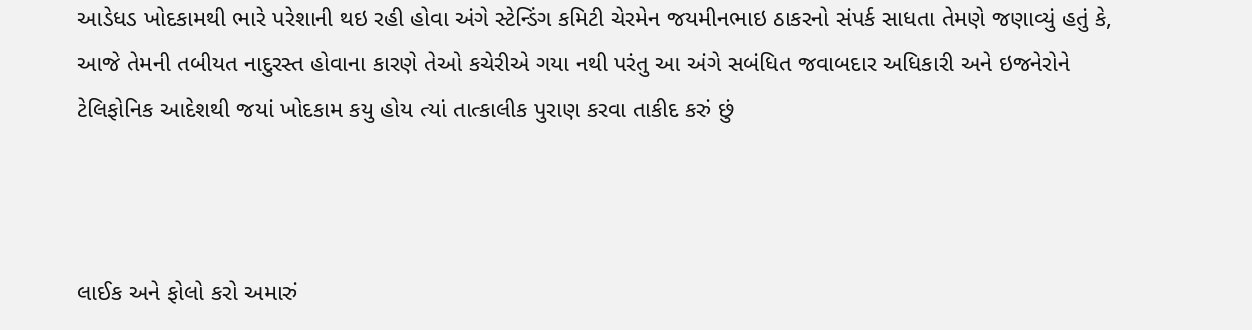આડેધડ ખોદકામથી ભારે પરેશાની થઇ રહી હોવા અંગે સ્ટેન્ડિંગ કમિટી ચેરમેન જયમીનભાઇ ઠાકરનો સંપર્ક સાધતા તેમણે જણાવ્યું હતું કે, આજે તેમની તબીયત નાદુરસ્ત હોવાના કારણે તેઓ કચેરીએ ગયા નથી પરંતુ આ અંગે સબંધિત જવાબદાર અધિકારી અને ઇજનેરોને ટેલિફોનિક આદેશથી જયાં ખોદકામ કયુ હોય ત્યાં તાત્કાલીક પુરાણ કરવા તાકીદ કરું છું



લાઈક અને ફોલો કરો અમારું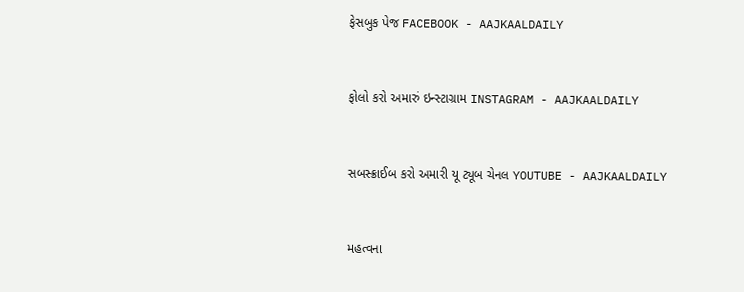ફેસબુક પેજ FACEBOOK - AAJKAALDAILY


ફોલો કરો અમારું ઇન્સ્ટાગ્રામ INSTAGRAM - AAJKAALDAILY


સબસ્ક્રાઈબ કરો અમારી યૂ ટ્યૂબ ચેનલ YOUTUBE - AAJKAALDAILY


મહત્વના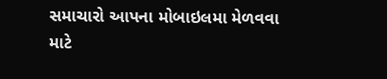સમાચારો આપના મોબાઇલમા મેળવવા માટે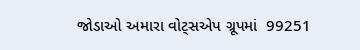જોડાઓ અમારા વોટ્સએપ ગ્રૂપમાં  99251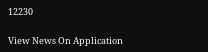12230

View News On Application